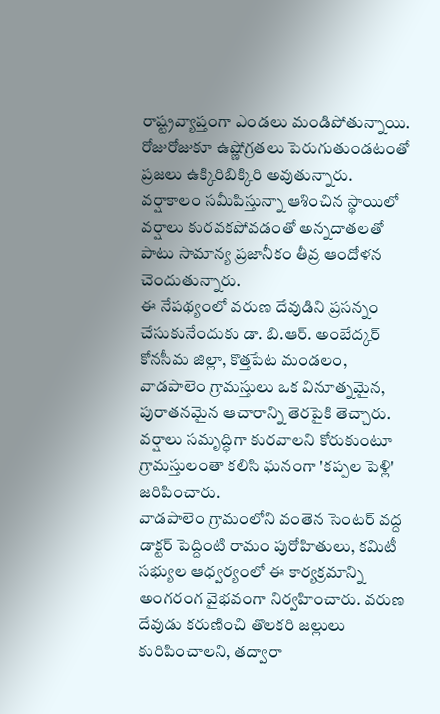రాష్ట్రవ్యాప్తంగా ఎండలు మండిపోతున్నాయి. రోజురోజుకూ ఉష్ణోగ్రతలు పెరుగుతుండటంతో ప్రజలు ఉక్కిరిబిక్కిరి అవుతున్నారు. వర్షాకాలం సమీపిస్తున్నా ఆశించిన స్థాయిలో వర్షాలు కురవకపోవడంతో అన్నదాతలతో పాటు సామాన్య ప్రజానీకం తీవ్ర ఆందోళన చెందుతున్నారు.
ఈ నేపథ్యంలో వరుణ దేవుడిని ప్రసన్నం చేసుకునేందుకు డా. బి.ఆర్. అంబేద్కర్ కోనసీమ జిల్లా, కొత్తపేట మండలం, వాడపాలెం గ్రామస్తులు ఒక వినూత్నమైన, పురాతనమైన ఆచారాన్ని తెరపైకి తెచ్చారు. వర్షాలు సమృద్ధిగా కురవాలని కోరుకుంటూ గ్రామస్తులంతా కలిసి ఘనంగా 'కప్పల పెళ్లి' జరిపించారు.
వాడపాలెం గ్రామంలోని వంతెన సెంటర్ వద్ద డాక్టర్ పెద్దింటి రామం పురోహితులు, కమిటీ సభ్యుల ఆధ్వర్యంలో ఈ కార్యక్రమాన్ని అంగరంగ వైభవంగా నిర్వహించారు. వరుణ దేవుడు కరుణించి తొలకరి జల్లులు కురిపించాలని, తద్వారా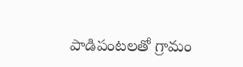పాడిపంటలతో గ్రామం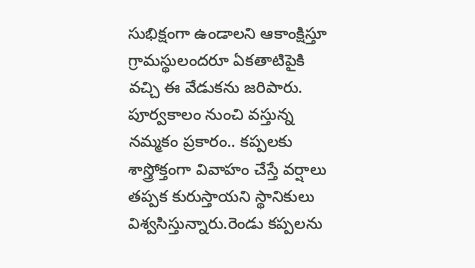సుభిక్షంగా ఉండాలని ఆకాంక్షిస్తూ గ్రామస్థులందరూ ఏకతాటిపైకి వచ్చి ఈ వేడుకను జరిపారు.
పూర్వకాలం నుంచి వస్తున్న నమ్మకం ప్రకారం.. కప్పలకు శాస్త్రోక్తంగా వివాహం చేస్తే వర్షాలు తప్పక కురుస్తాయని స్థానికులు విశ్వసిస్తున్నారు.రెండు కప్పలను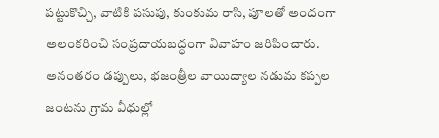పట్టుకొచ్చి, వాటికి పసుపు, కుంకుమ రాసి, పూలతో అందంగా అలంకరించి సంప్రదాయబద్ధంగా వివాహం జరిపించారు.
అనంతరం డప్పులు, భజంత్రీల వాయిద్యాల నడుమ కప్పల జంటను గ్రామ వీధుల్లో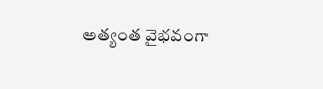అత్యంత వైభవంగా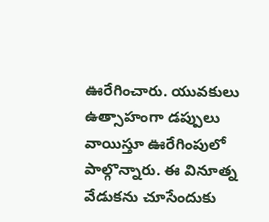ఊరేగించారు. యువకులు ఉత్సాహంగా డప్పులు వాయిస్తూ ఊరేగింపులో పాల్గొన్నారు. ఈ వినూత్న వేడుకను చూసేందుకు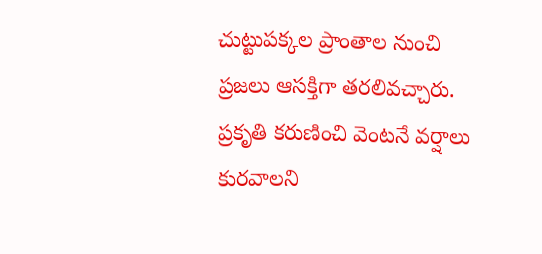చుట్టుపక్కల ప్రాంతాల నుంచి ప్రజలు ఆసక్తిగా తరలివచ్చారు.
ప్రకృతి కరుణించి వెంటనే వర్షాలు కురవాలని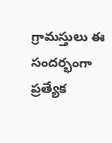గ్రామస్తులు ఈ సందర్భంగా ప్రత్యేక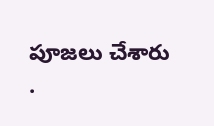పూజలు చేశారు
.